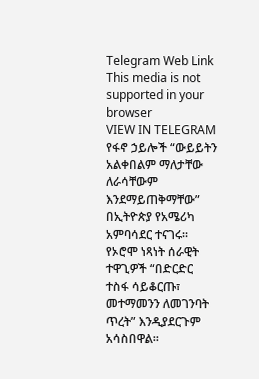Telegram Web Link
This media is not supported in your browser
VIEW IN TELEGRAM
የፋኖ ኃይሎች “ውይይትን አልቀበልም ማለታቸው ለራሳቸውም እንደማይጠቅማቸው” በኢትዮጵያ የአሜሪካ አምባሳደር ተናገሩ። የኦሮሞ ነጻነት ሰራዊት ተዋጊዎች “በድርድር ተስፋ ሳይቆርጡ፣ መተማመንን ለመገንባት ጥረት” እንዲያደርጉም አሳስበዋል።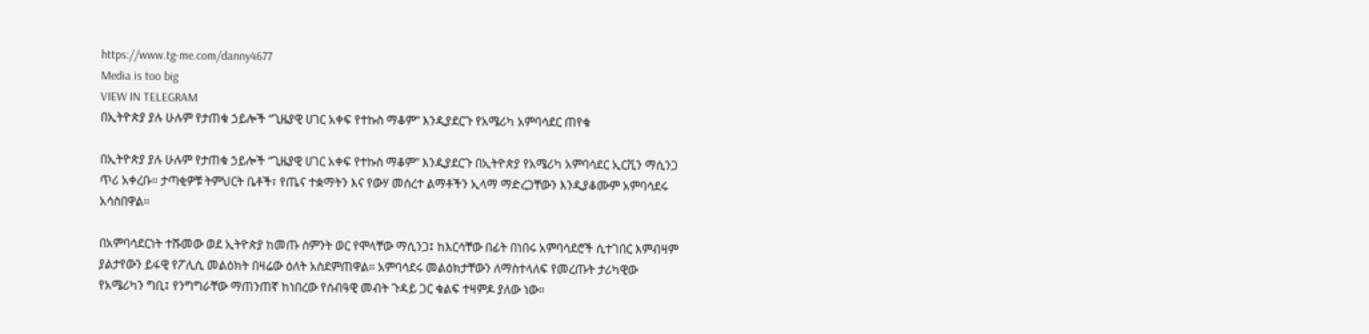https://www.tg-me.com/danny4677
Media is too big
VIEW IN TELEGRAM
በኢትዮጵያ ያሉ ሁሉም የታጠቁ ኃይሎች “ጊዜያዊ ሀገር አቀፍ የተኩስ ማቆም” እንዲያደርጉ የአሜሪካ አምባሳደር ጠየቁ

በኢትዮጵያ ያሉ ሁሉም የታጠቁ ኃይሎች “ጊዜያዊ ሀገር አቀፍ የተኩስ ማቆም” እንዲያደርጉ በኢትዮጵያ የአሜሪካ አምባሳደር ኢርቪን ማሲንጋ ጥሪ አቀረቡ። ታጣቂዎቹ ትምህርት ቤቶች፣ የጤና ተቋማትን እና የውሃ መሰረተ ልማቶችን ኢላማ ማድረጋቸውን እንዲያቆሙም አምባሳደሩ አሳስበዋል።

በአምባሳደርነት ተሹመው ወደ ኢትዮጵያ ከመጡ ስምንት ወር የሞላቸው ማሲንጋ፤ ከእርሳቸው በፊት በነበሩ አምባሳደሮች ሲተገበር እምብዛም ያልታየውን ይፋዊ የፖሊሲ መልዕክት በዛሬው ዕለት አስደምጠዋል። አምባሳደሩ መልዕክታቸውን ለማስተላለፍ የመረጡት ታሪካዊው የአሜሪካን ግቢ፤ የንግግራቸው ማጠንጠኛ ከነበረው የሰብዓዊ መብት ጉዳይ ጋር ቁልፍ ተዛምዶ ያለው ነው።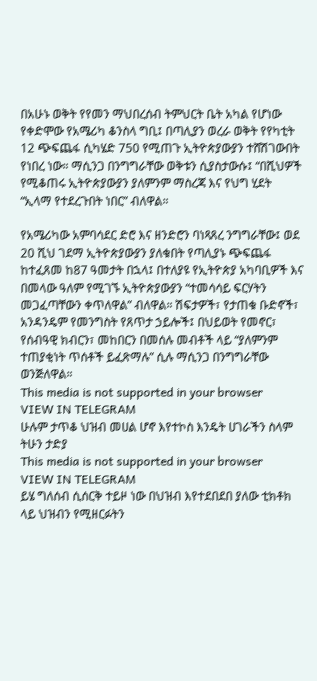በአሁኑ ወቅት የየመን ማህበረሰብ ትምህርት ቤት አካል የሆነው የቀድሞው የአሜሪካ ቆንስላ ግቢ፤ በጣሊያን ወረራ ወቅት የየካቲት 12 ጭፍጨፋ ሲካሄድ 750 የሚጠጉ ኢትዮጵያውያን ተሸሽገውበት የነበረ ነው። ማሲንጋ በንግግራቸው ወቅቱን ሲያስታውሱ፤ “በሺህዎች የሚቆጠሩ ኢትዮጵያውያን ያለምንም ማስረጃ እና የህግ ሂደት “ኢላማ የተደረጉበት ነበር” ብለዋል።

የአሜሪካው አምባሳደር ድሮ እና ዘንድሮን ባነጻጸረ ንግግራቸው፤ ወደ 20 ሺህ ገደማ ኢትዮጵያውያን ያለቁበት የጣሊያኑ ጭፍጨፋ ከተፈጸመ ከ87 ዓመታት በኋላ፤ በተለያዩ የኢትዮጵያ አካባቢዎች እና በመላው ዓለም የሚገኙ ኢትዮጵያውያን “ተመሳሳይ ፍርሃትን መጋፈጣቸውን ቀጥለዋል” ብለዋል። ሽፍታዎች፣ የታጠቁ ቡድኖች፣ አንዳንዴም የመንግስት የጸጥታ ኃይሎች፤ በህይወት የመኖር፣ የሰብዓዊ ክብርን፣ መከበርን በመሰሉ መብቶች ላይ “ያለምንም ተጠያቂነት ጥሰቶች ይፈጽማሉ” ሲሉ ማሲንጋ በንግግራቸው ወንጅለዋል።
This media is not supported in your browser
VIEW IN TELEGRAM
ሁሉም ታጥቆ ህዝብ መሀል ሆኖ እየተኮስ እንዴት ሀገራችን ስላም ትሁን ታድያ
This media is not supported in your browser
VIEW IN TELEGRAM
ይሄ ግለሰብ ሲሰርቅ ተይዞ ነው በህዝብ እየተደበደበ ያለው ቲክቶክ ላይ ህዝብን የሚዘርፉትን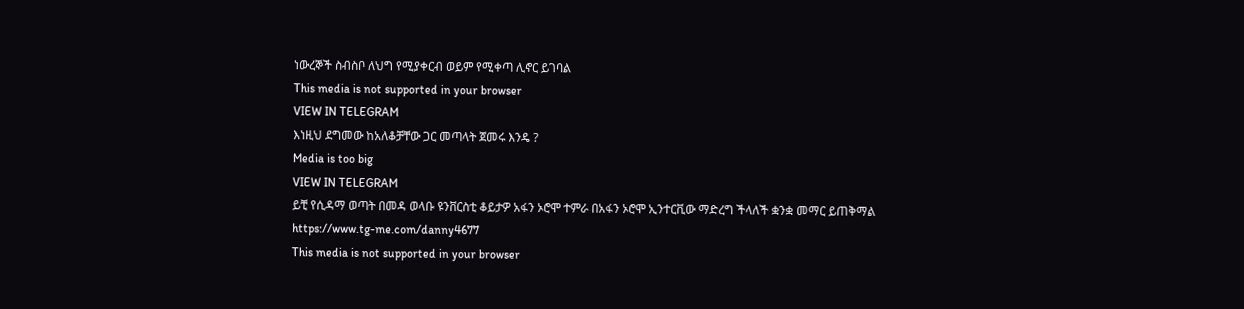ነውረኞች ስብስቦ ለህግ የሚያቀርብ ወይም የሚቀጣ ሊኖር ይገባል
This media is not supported in your browser
VIEW IN TELEGRAM
እነዚህ ደግመው ከአለቆቻቸው ጋር መጣላት ጀመሩ እንዴ ?
Media is too big
VIEW IN TELEGRAM
ይቺ የሲዳማ ወጣት በመዳ ወላቡ ዩንቨርስቲ ቆይታዎ አፋን ኦሮሞ ተምራ በአፋን ኦሮሞ ኢንተርቪው ማድረግ ችላለች ቋንቋ መማር ይጠቅማል
https://www.tg-me.com/danny4677
This media is not supported in your browser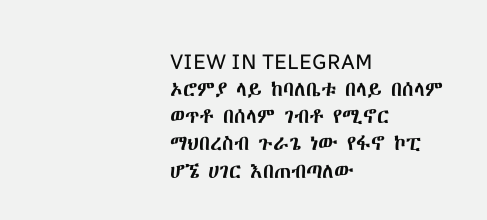VIEW IN TELEGRAM
ኦሮምያ ላይ ከባለቤቱ በላይ በሰላም ወጥቶ በሰላም ገብቶ የሚኖር ማህበረስብ ጉራጌ ነው የፋኖ ኮፒ ሆኜ ሀገር እበጠብጣለው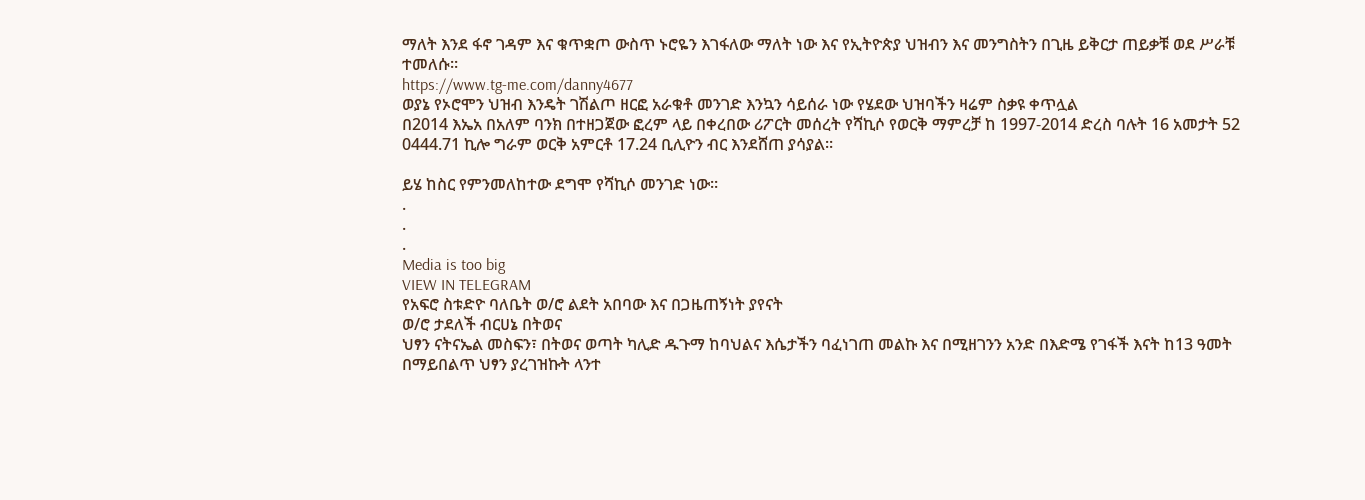ማለት እንደ ፋኖ ገዳም እና ቁጥቋጦ ውስጥ ኑሮዬን እገፋለው ማለት ነው እና የኢትዮጵያ ህዝብን እና መንግስትን በጊዜ ይቅርታ ጠይቃቹ ወደ ሥራቹ ተመለሱ።
https://www.tg-me.com/danny4677
ወያኔ የኦሮሞን ህዝብ እንዴት ገሽልጦ ዘርፎ አራቁቶ መንገድ እንኳን ሳይሰራ ነው የሄደው ህዝባችን ዛሬም ስቃዩ ቀጥሏል
በ2014 እኤአ በአለም ባንክ በተዘጋጀው ፎረም ላይ በቀረበው ሪፖርት መሰረት የሻኪሶ የወርቅ ማምረቻ ከ 1997-2014 ድረስ ባሉት 16 አመታት 52 0444.71 ኪሎ ግራም ወርቅ አምርቶ 17.24 ቢሊዮን ብር እንደሸጠ ያሳያል።

ይሄ ከስር የምንመለከተው ደግሞ የሻኪሶ መንገድ ነው።
.
.
.
Media is too big
VIEW IN TELEGRAM
የአፍሮ ስቱድዮ ባለቤት ወ/ሮ ልደት አበባው እና በጋዜጠኝነት ያየናት
ወ/ሮ ታደለች ብርሀኔ በትወና
ህፃን ናትናኤል መስፍን፣ በትወና ወጣት ካሊድ ዱጉማ ከባህልና እሴታችን ባፈነገጠ መልኩ እና በሚዘገንን አንድ በእድሜ የገፋች እናት ከ13 ዓመት በማይበልጥ ህፃን ያረገዝኩት ላንተ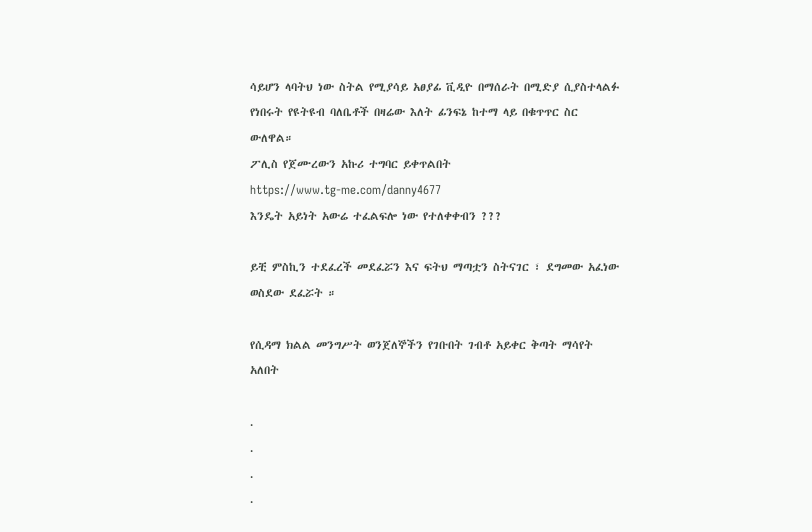ሳይሆን ላባትህ ነው ስትል የሚያሳይ አፀያፊ ቪዲዮ በማሰራት በሚድያ ሲያስተላልፉ የነበሩት የዩትዩብ ባለቤቶች በዛሬው እለት ፊንፍኔ ከተማ ላይ በቁጥጥር ስር ውለዋል።
ፖሊስ የጀሙረውን አኩሪ ተግባር ይቀጥልበት
https://www.tg-me.com/danny4677
እንዴት አይነት አውሬ ተፈልፍሎ ነው የተለቀቀብን ???

ይቺ ምስኪን ተደፈረች መደፈሯን እና ፍትህ ማጣቷን ስትናገር ፣ ደግመው አፈነው ወስደው ደፈሯት ።

የሲዳማ ክልል መንግሥት ወንጀለኞችን የገቡበት ገብቶ አይቀር ቅጣት ማሳየት አለበት

.
.
.
.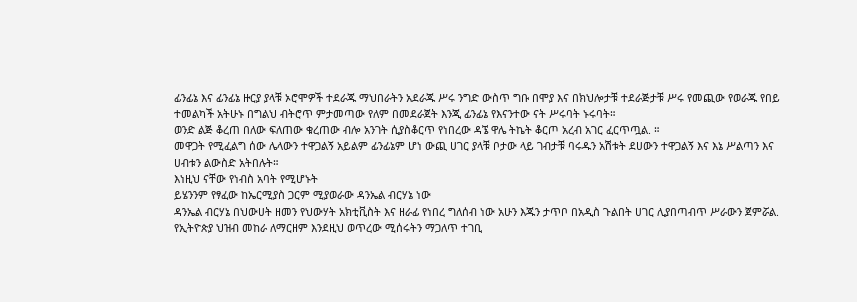ፊንፊኔ እና ፊንፊኔ ዙርያ ያላቹ ኦሮሞዎች ተደራጁ ማህበራትን አደራጁ ሥሩ ንግድ ውስጥ ግቡ በሞያ እና በክህሎታቹ ተደራጅታቹ ሥሩ የመጪው የወራጁ የበይ ተመልካች አትሁኑ በግልህ ብትሮጥ ምታመጣው የለም በመደራጀት እንጂ ፊንፊኔ የእናንተው ናት ሥሩባት ኑሩባት።
ወንድ ልጅ ቆረጠ በለው ፍለጠው ቁረጠው ብሎ አንገት ሲያስቆርጥ የነበረው ዳኜ ዋሌ ትኬት ቆርጦ አረብ አገር ፈርጥጧል. ።
መዋጋት የሚፈልግ ሰው ሌላውን ተዋጋልኝ አይልም ፊንፊኔም ሆነ ውጪ ሀገር ያላቹ ቦታው ላይ ገብታቹ ባሩዱን አሽቱት ደሀውን ተዋጋልኝ እና እኔ ሥልጣን እና ሀብቱን ልውስድ አትበሉት።
እነዚህ ናቸው የነብስ አባት የሚሆኑት
ይሄንንም የፃፈው ከኤርሚያስ ጋርም ሚያወራው ዳንኤል ብርሃኔ ነው
ዳንኤል ብርሃኔ በህውሀት ዘመን የህውሃት አክቲቪስት እና ዘራፊ የነበረ ግለሰብ ነው አሁን እጁን ታጥቦ በአዲስ ጉልበት ሀገር ሊያበጣብጥ ሥራውን ጀምሯል. የኢትዮጵያ ህዝብ መከራ ለማርዘም እንደዚህ ወጥረው ሚሰሩትን ማጋለጥ ተገቢ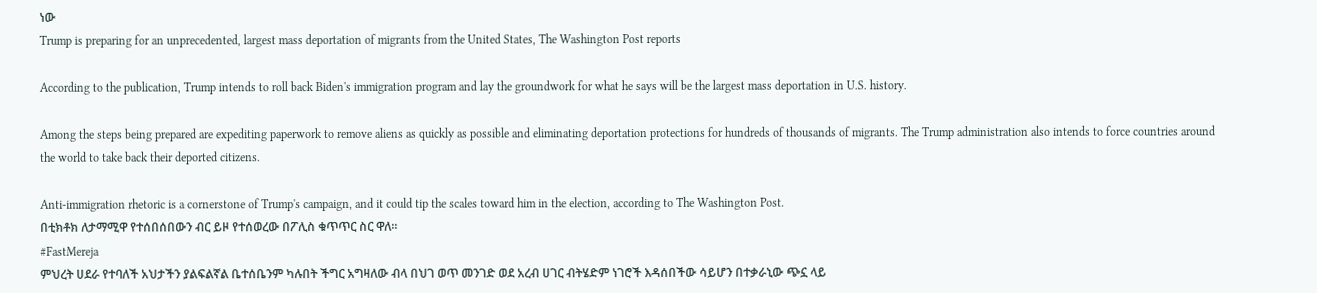ነው
Trump is preparing for an unprecedented, largest mass deportation of migrants from the United States, The Washington Post reports

According to the publication, Trump intends to roll back Biden's immigration program and lay the groundwork for what he says will be the largest mass deportation in U.S. history.

Among the steps being prepared are expediting paperwork to remove aliens as quickly as possible and eliminating deportation protections for hundreds of thousands of migrants. The Trump administration also intends to force countries around the world to take back their deported citizens.

Anti-immigration rhetoric is a cornerstone of Trump's campaign, and it could tip the scales toward him in the election, according to The Washington Post.
በቲክቶክ ለታማሚዋ የተሰበሰበውን ብር ይዞ የተሰወረው በፖሊስ ቁጥጥር ስር ዋለ።
#FastMereja
ምህረት ሀደራ የተባለች አህታችን ያልፍልኛል ቤተሰቤንም ካሉበት ችግር አግዛለው ብላ በህገ ወጥ መንገድ ወደ አረብ ሀገር ብትሄድም ነገሮች እዳሰበችው ሳይሆን በተቃራኒው ጭኗ ላይ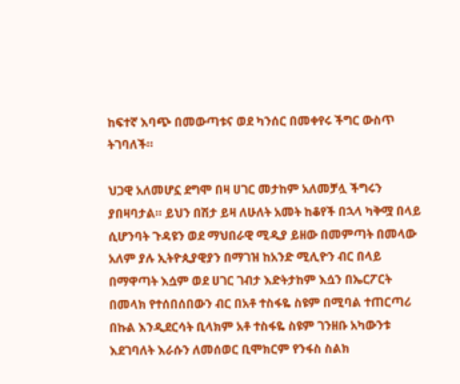ከፍተኛ እባጭ በመውጣቱና ወደ ካንሰር በመቀየሩ ችግር ውስጥ ትገባለች።

ህጋዊ አለመሆኗ ደግሞ በዛ ሀገር መታከም አለመቻሏ ችግሩን ያበዛባታል። ይህን በሽታ ይዛ ለሁለት አመት ከቆየች በኋላ ካቅሟ በላይ ሲሆንባት ጉዳዩን ወደ ማህበራዊ ሚዲያ ይዘው በመምጣት በመላው አለም ያሉ ኢትዮጲያዊያን በማገዝ ከአንድ ሚሊዮን ብር በላይ በማዋጣት እሷም ወደ ሀገር ገብታ እድትታከም እሷን በኤርፖርት በመላክ የተሰበሰበውን ብር በአቶ ተስፋዬ ስዩም በሚባል ተጠርጣሪ በኩል እንዲደርሳት ቢላክም አቶ ተስፋዬ ስዩም ገንዘቡ አካውንቱ እደገባለት እራሱን ለመሰወር ቢሞክርም የንፋስ ስልክ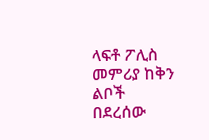ላፍቶ ፖሊስ መምሪያ ከቅን ልቦች በደረሰው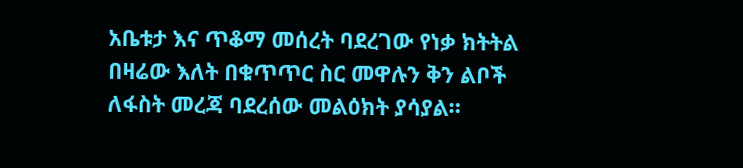አቤቱታ እና ጥቆማ መሰረት ባደረገው የነቃ ክትትል በዛሬው እለት በቁጥጥር ስር መዋሉን ቅን ልቦች ለፋስት መረጃ ባደረሰው መልዕክት ያሳያል።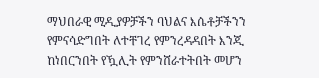ማህበራዊ ሚዲያዎቻችን ባህልና እሴቶቻችንን የምናሳድግበት ለተቸገረ የምንረዳዳበት እንጂ ከነበርንበት የዃሊት የምንሸራተትበት መሆን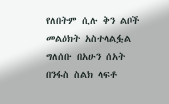የለበትም ሲሉ ቅን ልቦች መልዕክት አስተላልፏል ግለሰቡ በአሁን ሰአት በንፋስ ስልክ ላፍቶ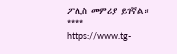ፖሊስ መምሪያ ይገኛል።
****
https://www.tg-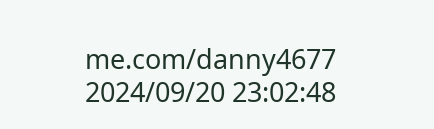me.com/danny4677
2024/09/20 23:02:48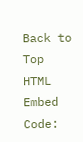Back to Top
HTML Embed Code: